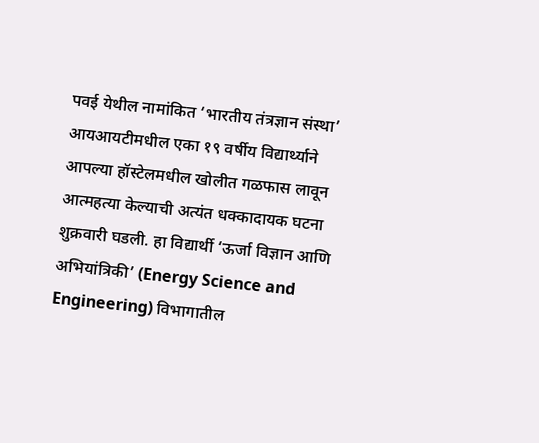पवई येथील नामांकित ‘भारतीय तंत्रज्ञान संस्था’ आयआयटीमधील एका १९ वर्षीय विद्यार्थ्याने आपल्या हॉस्टेलमधील खोलीत गळफास लावून आत्महत्या केल्याची अत्यंत धक्कादायक घटना शुक्रवारी घडली. हा विद्यार्थी ‘ऊर्जा विज्ञान आणि अभियांत्रिकी’ (Energy Science and Engineering) विभागातील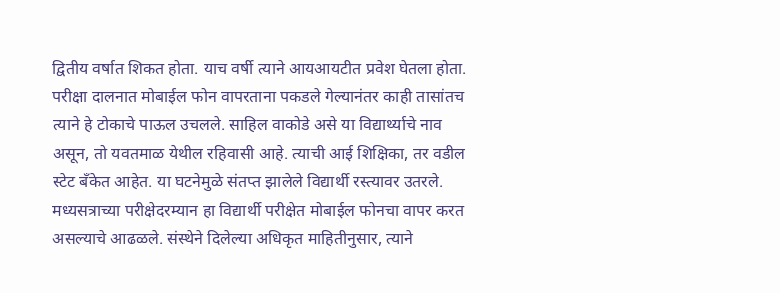द्वितीय वर्षात शिकत होता. याच वर्षी त्याने आयआयटीत प्रवेश घेतला होता. परीक्षा दालनात मोबाईल फोन वापरताना पकडले गेल्यानंतर काही तासांतच त्याने हे टोकाचे पाऊल उचलले. साहिल वाकोडे असे या विद्यार्थ्याचे नाव असून, तो यवतमाळ येथील रहिवासी आहे. त्याची आई शिक्षिका, तर वडील स्टेट बँकेत आहेत. या घटनेमुळे संतप्त झालेले विद्यार्थी रस्त्यावर उतरले.
मध्यसत्राच्या परीक्षेदरम्यान हा विद्यार्थी परीक्षेत मोबाईल फोनचा वापर करत असल्याचे आढळले. संस्थेने दिलेल्या अधिकृत माहितीनुसार, त्याने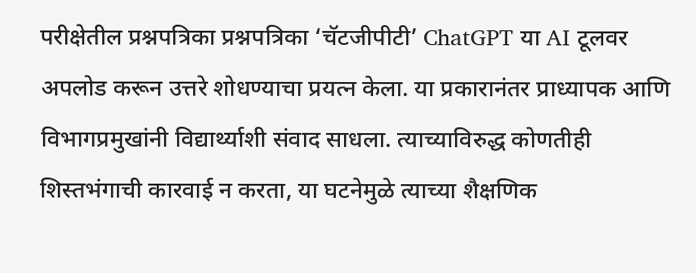परीक्षेतील प्रश्नपत्रिका प्रश्नपत्रिका ‘चॅटजीपीटी’ ChatGPT या AI टूलवर अपलोड करून उत्तरे शोधण्याचा प्रयत्न केला. या प्रकारानंतर प्राध्यापक आणि विभागप्रमुखांनी विद्यार्थ्याशी संवाद साधला. त्याच्याविरुद्ध कोणतीही शिस्तभंगाची कारवाई न करता, या घटनेमुळे त्याच्या शैक्षणिक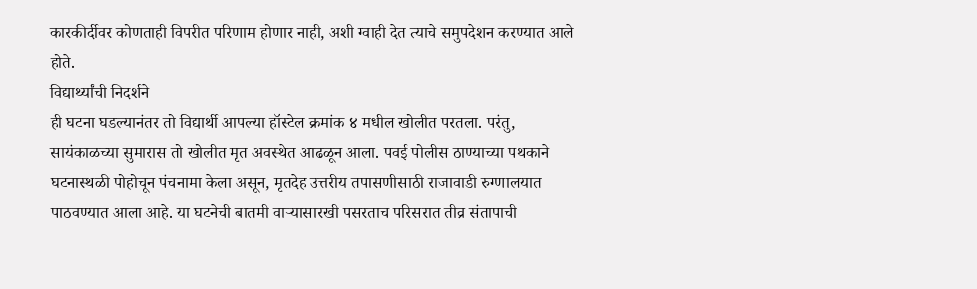कारकीर्दीवर कोणताही विपरीत परिणाम होणार नाही, अशी ग्वाही देत त्याचे समुपदेशन करण्यात आले होते.
विद्यार्थ्यांची निदर्शने
ही घटना घडल्यानंतर तो विद्यार्थी आपल्या हॉस्टेल क्रमांक ४ मधील खोलीत परतला. परंतु, सायंकाळच्या सुमारास तो खोलीत मृत अवस्थेत आढळून आला. पवई पोलीस ठाण्याच्या पथकाने घटनास्थळी पोहोचून पंचनामा केला असून, मृतदेह उत्तरीय तपासणीसाठी राजावाडी रुग्णालयात पाठवण्यात आला आहे. या घटनेची बातमी वाऱ्यासारखी पसरताच परिसरात तीव्र संतापाची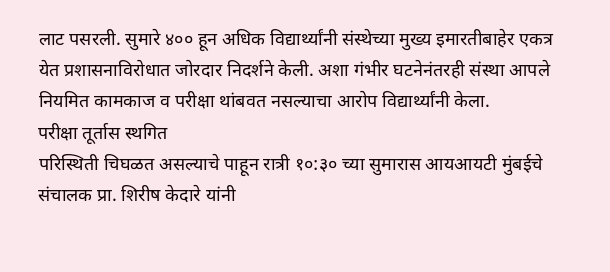लाट पसरली. सुमारे ४०० हून अधिक विद्यार्थ्यांनी संस्थेच्या मुख्य इमारतीबाहेर एकत्र येत प्रशासनाविरोधात जोरदार निदर्शने केली. अशा गंभीर घटनेनंतरही संस्था आपले नियमित कामकाज व परीक्षा थांबवत नसल्याचा आरोप विद्यार्थ्यांनी केला.
परीक्षा तूर्तास स्थगित
परिस्थिती चिघळत असल्याचे पाहून रात्री १०:३० च्या सुमारास आयआयटी मुंबईचे संचालक प्रा. शिरीष केदारे यांनी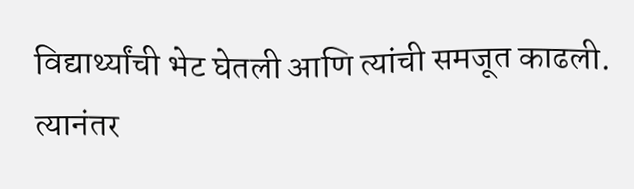विद्यार्थ्यांची भेट घेतली आणि त्यांची समजूत काढली. त्यानंतर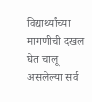विद्यार्थ्यांच्या मागणीची दखल घेत चालू असलेल्या सर्व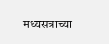मध्यसत्राच्या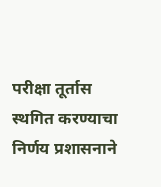परीक्षा तूर्तास स्थगित करण्याचा निर्णय प्रशासनाने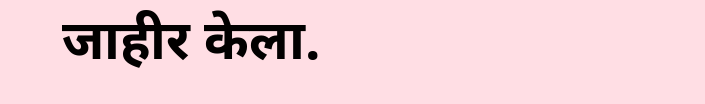जाहीर केला.